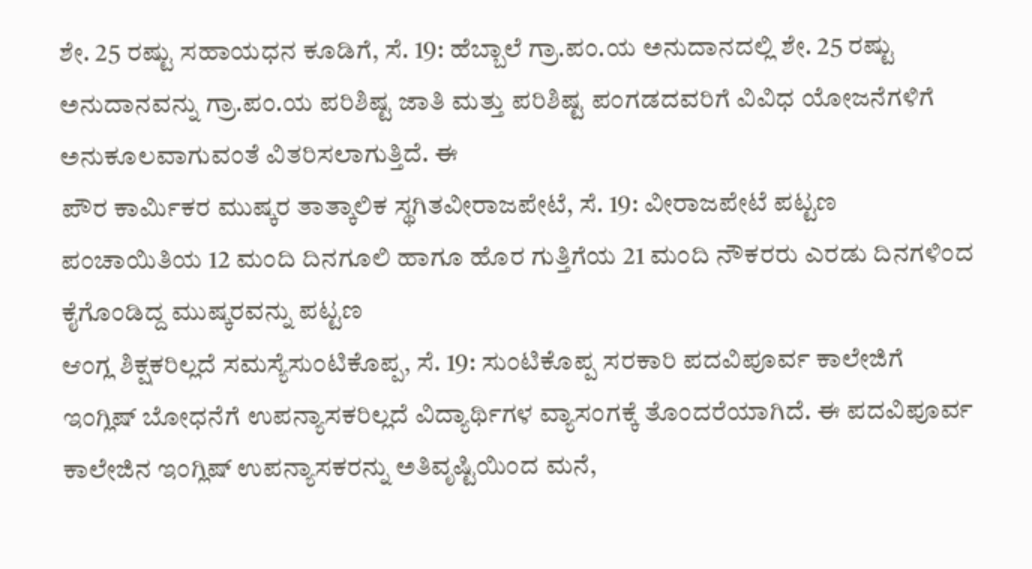ಶೇ. 25 ರಷ್ಟು ಸಹಾಯಧನ ಕೂಡಿಗೆ, ಸೆ. 19: ಹೆಬ್ಬಾಲೆ ಗ್ರಾ.ಪಂ.ಯ ಅನುದಾನದಲ್ಲಿ ಶೇ. 25 ರಷ್ಟು ಅನುದಾನವನ್ನು ಗ್ರಾ.ಪಂ.ಯ ಪರಿಶಿಷ್ಟ ಜಾತಿ ಮತ್ತು ಪರಿಶಿಷ್ಟ ಪಂಗಡದವರಿಗೆ ವಿವಿಧ ಯೋಜನೆಗಳಿಗೆ ಅನುಕೂಲವಾಗುವಂತೆ ವಿತರಿಸಲಾಗುತ್ತಿದೆ. ಈ
ಪೌರ ಕಾರ್ಮಿಕರ ಮುಷ್ಕರ ತಾತ್ಕಾಲಿಕ ಸ್ಥಗಿತವೀರಾಜಪೇಟೆ, ಸೆ. 19: ವೀರಾಜಪೇಟೆ ಪಟ್ಟಣ ಪಂಚಾಯಿತಿಯ 12 ಮಂದಿ ದಿನಗೂಲಿ ಹಾಗೂ ಹೊರ ಗುತ್ತಿಗೆಯ 21 ಮಂದಿ ನೌಕರರು ಎರಡು ದಿನಗಳಿಂದ ಕೈಗೊಂಡಿದ್ದ ಮುಷ್ಕರವನ್ನು ಪಟ್ಟಣ
ಆಂಗ್ಲ ಶಿಕ್ಷಕರಿಲ್ಲದೆ ಸಮಸ್ಯೆಸುಂಟಿಕೊಪ್ಪ, ಸೆ. 19: ಸುಂಟಿಕೊಪ್ಪ ಸರಕಾರಿ ಪದವಿಪೂರ್ವ ಕಾಲೇಜಿಗೆ ಇಂಗ್ಲಿಷ್ ಬೋಧನೆಗೆ ಉಪನ್ಯಾಸಕರಿಲ್ಲದೆ ವಿದ್ಯಾರ್ಥಿಗಳ ವ್ಯಾಸಂಗಕ್ಕೆ ತೊಂದರೆಯಾಗಿದೆ. ಈ ಪದವಿಪೂರ್ವ ಕಾಲೇಜಿನ ಇಂಗ್ಲಿಷ್ ಉಪನ್ಯಾಸಕರನ್ನು ಅತಿವೃಷ್ಟಿಯಿಂದ ಮನೆ,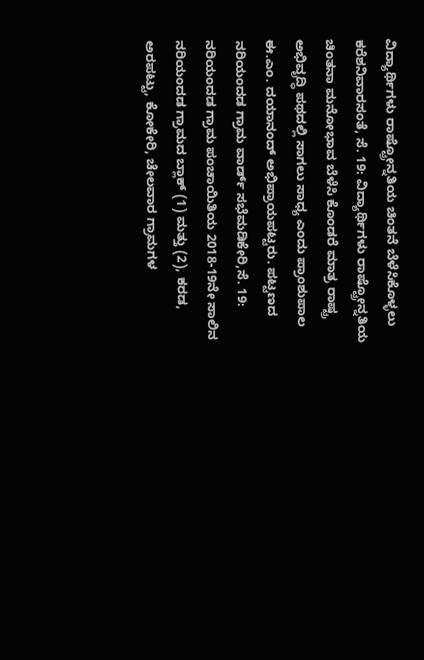ವಿದ್ಯಾರ್ಥಿಗಳು ರಾಷ್ಟ್ರೋನ್ನತಿಯ ಚಿಂತನೆ ಬೆಳೆಸಿಕೊಳ್ಳಲು ಕರೆಶನಿವಾರಸಂತೆ, ಸೆ. 19: ವಿದ್ಯಾರ್ಥಿಗಳು ರಾಷ್ಟ್ರೋನ್ನತಿಯ ಚಿಂತನಾ ಮನೋಭಾವ ಬೆಳೆಸಿ ಕೊಂಡರೆ ಮಾತ್ರ ರಾಷ್ಟ್ರ ಅಭಿವೃದ್ಧಿ ಪಥದಲ್ಲಿ ಸಾಗಲು ಸಾಧ್ಯ ಎಂದು ಪ್ರಾಂಶುಪಾಲ ಈ.ಎಂ. ದಯಾನಂದ್ ಅಭಿಪ್ರಾಯಪಟ್ಟರು. ಪಟ್ಟಣದ
ನರಿಯಂದಡ ಗ್ರಾಮ ವಾರ್ಡ್ ಸಭೆಮಡಿಕೇರಿ,ಸೆ. 19: ನರಿಯಂದಡ ಗ್ರಾಮ ಪಂಚಾಯಿತಿಯ 2018-19ನೇ ಸಾಲಿನ ನರಿಯಂದಡ ಗ್ರಾಮದ ಬ್ಲಾಕ್ (1) ಮತ್ತು (2), ಕರಡ, ಅರಪಟ್ಟು, ಕೋಕೇರಿ, ಚೇಲವಾರ ಗ್ರಾಮಗಳ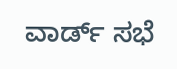ವಾರ್ಡ್ ಸಭೆ